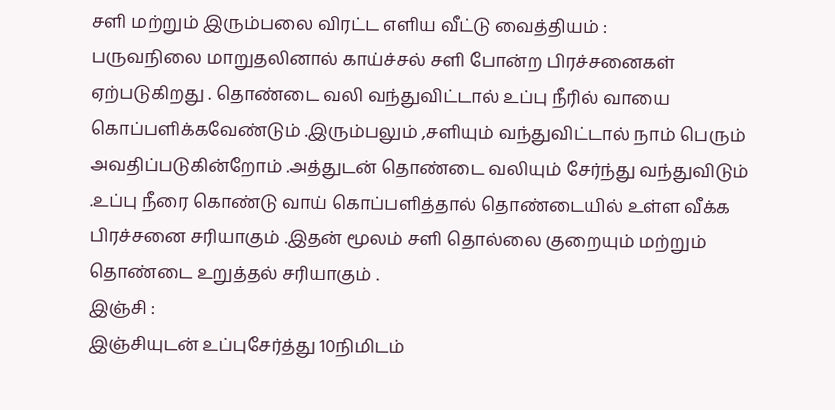சளி மற்றும் இரும்பலை விரட்ட எளிய வீட்டு வைத்தியம் :
பருவநிலை மாறுதலினால் காய்ச்சல் சளி போன்ற பிரச்சனைகள் ஏற்படுகிறது . தொண்டை வலி வந்துவிட்டால் உப்பு நீரில் வாயை கொப்பளிக்கவேண்டும் .இரும்பலும் ,சளியும் வந்துவிட்டால் நாம் பெரும் அவதிப்படுகின்றோம் .அத்துடன் தொண்டை வலியும் சேர்ந்து வந்துவிடும் .உப்பு நீரை கொண்டு வாய் கொப்பளித்தால் தொண்டையில் உள்ள வீக்க பிரச்சனை சரியாகும் .இதன் மூலம் சளி தொல்லை குறையும் மற்றும் தொண்டை உறுத்தல் சரியாகும் .
இஞ்சி :
இஞ்சியுடன் உப்புசேர்த்து 10நிமிடம்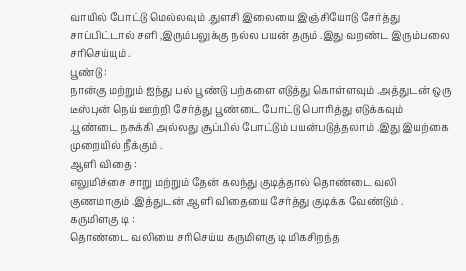வாயில் போட்டு மெல்லவும் .துளசி இலையை இஞ்சியோடு சேர்த்து சாப்பிட்டால் சளி ,இரும்பலுக்கு நல்ல பயன் தரும் .இது வறண்ட இரும்பலை சரிசெய்யும் .
பூண்டு :
நான்கு மற்றும் ஐந்து பல் பூண்டு பற்களை எடுத்து கொள்ளவும் .அத்துடன் ஒரு டீஸ்புன் நெய் ஊற்றி சேர்த்து பூண்டை போட்டு பொரித்து எடுக்கவும் .பூண்டை நசுக்கி அல்லது சூப்பில் போட்டும் பயன்படுத்தலாம் .இது இயற்கை முறையில் நீக்கும் .
ஆளி விதை :
எலுமிச்சை சாறு மற்றும் தேன் கலந்து குடித்தால் தொண்டை வலி குணமாகும் .இத்துடன் ஆளி விதையை சேர்த்து குடிக்க வேண்டும் .
கருமிளகு டி :
தொண்டை வலியை சரிசெய்ய கருமிளகு டி மிகசிறந்த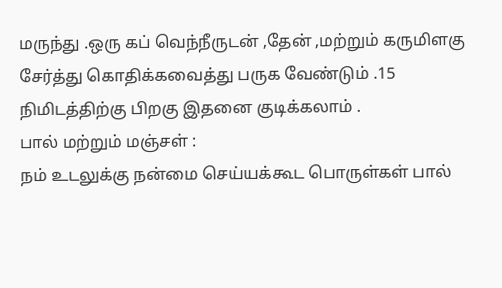மருந்து .ஒரு கப் வெந்நீருடன் ,தேன் ,மற்றும் கருமிளகு சேர்த்து கொதிக்கவைத்து பருக வேண்டும் .15 நிமிடத்திற்கு பிறகு இதனை குடிக்கலாம் .
பால் மற்றும் மஞ்சள் :
நம் உடலுக்கு நன்மை செய்யக்கூட பொருள்கள் பால்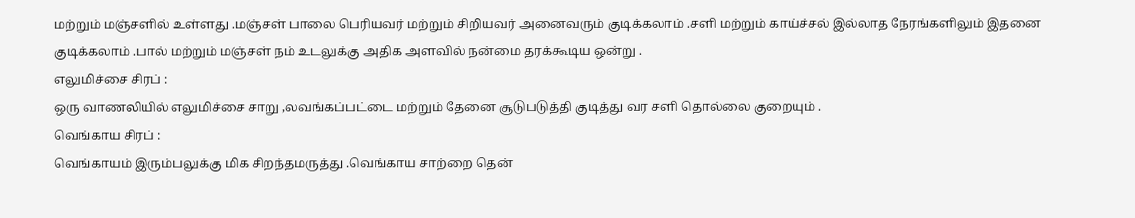மற்றும் மஞ்சளில் உள்ளது .மஞ்சள் பாலை பெரியவர் மற்றும் சிறியவர் அனைவரும் குடிக்கலாம் .சளி மற்றும் காய்ச்சல் இல்லாத நேரங்களிலும் இதனை குடிக்கலாம் .பால் மற்றும் மஞ்சள் நம் உடலுக்கு அதிக அளவில் நன்மை தரக்கூடிய ஒன்று .
எலுமிச்சை சிரப் :
ஒரு வாணலியில் எலுமிச்சை சாறு ,லவங்கப்பட்டை மற்றும் தேனை சூடுபடுத்தி குடித்து வர சளி தொல்லை குறையும் .
வெங்காய சிரப் :
வெங்காயம் இரும்பலுக்கு மிக சிறந்தமருத்து .வெங்காய சாற்றை தென்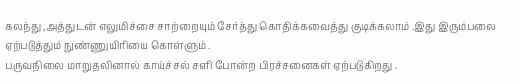கலந்து ,அத்துடன் எலுமிச்சை சாற்றையும் சேர்த்து கொதிக்கவைத்து குடிக்கலாம் .இது இரும்பலை ஏற்படுத்தும் நுண்ணுயிரியை கொள்ளும் .
பருவநிலை மாறுதலினால் காய்ச்சல் சளி போன்ற பிரச்சனைகள் ஏற்படுகிறது .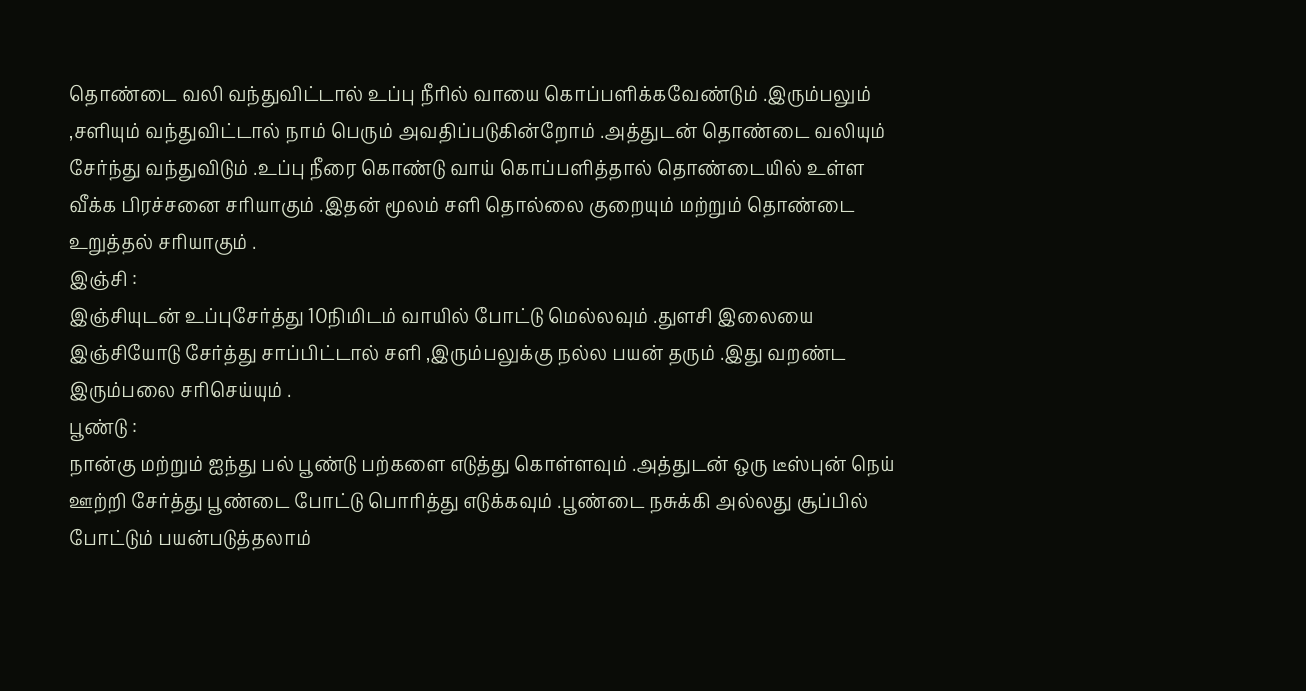தொண்டை வலி வந்துவிட்டால் உப்பு நீரில் வாயை கொப்பளிக்கவேண்டும் .இரும்பலும் ,சளியும் வந்துவிட்டால் நாம் பெரும் அவதிப்படுகின்றோம் .அத்துடன் தொண்டை வலியும் சேர்ந்து வந்துவிடும் .உப்பு நீரை கொண்டு வாய் கொப்பளித்தால் தொண்டையில் உள்ள வீக்க பிரச்சனை சரியாகும் .இதன் மூலம் சளி தொல்லை குறையும் மற்றும் தொண்டை உறுத்தல் சரியாகும் .
இஞ்சி :
இஞ்சியுடன் உப்புசேர்த்து 10நிமிடம் வாயில் போட்டு மெல்லவும் .துளசி இலையை இஞ்சியோடு சேர்த்து சாப்பிட்டால் சளி ,இரும்பலுக்கு நல்ல பயன் தரும் .இது வறண்ட இரும்பலை சரிசெய்யும் .
பூண்டு :
நான்கு மற்றும் ஐந்து பல் பூண்டு பற்களை எடுத்து கொள்ளவும் .அத்துடன் ஒரு டீஸ்புன் நெய் ஊற்றி சேர்த்து பூண்டை போட்டு பொரித்து எடுக்கவும் .பூண்டை நசுக்கி அல்லது சூப்பில் போட்டும் பயன்படுத்தலாம்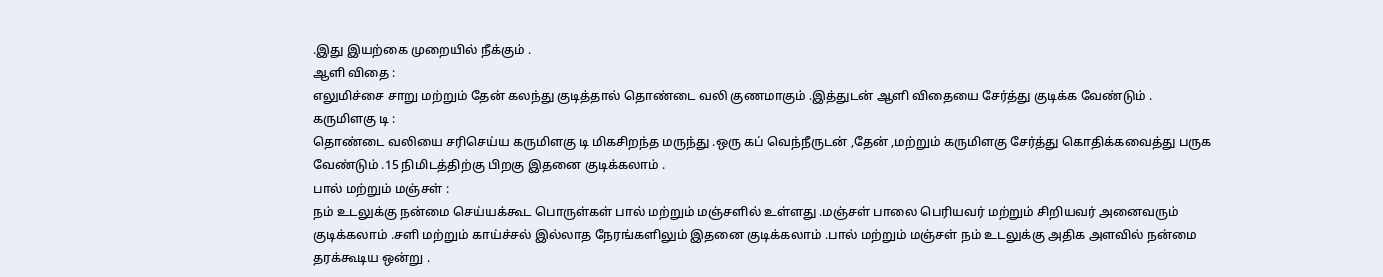.இது இயற்கை முறையில் நீக்கும் .
ஆளி விதை :
எலுமிச்சை சாறு மற்றும் தேன் கலந்து குடித்தால் தொண்டை வலி குணமாகும் .இத்துடன் ஆளி விதையை சேர்த்து குடிக்க வேண்டும் .
கருமிளகு டி :
தொண்டை வலியை சரிசெய்ய கருமிளகு டி மிகசிறந்த மருந்து .ஒரு கப் வெந்நீருடன் ,தேன் ,மற்றும் கருமிளகு சேர்த்து கொதிக்கவைத்து பருக வேண்டும் .15 நிமிடத்திற்கு பிறகு இதனை குடிக்கலாம் .
பால் மற்றும் மஞ்சள் :
நம் உடலுக்கு நன்மை செய்யக்கூட பொருள்கள் பால் மற்றும் மஞ்சளில் உள்ளது .மஞ்சள் பாலை பெரியவர் மற்றும் சிறியவர் அனைவரும் குடிக்கலாம் .சளி மற்றும் காய்ச்சல் இல்லாத நேரங்களிலும் இதனை குடிக்கலாம் .பால் மற்றும் மஞ்சள் நம் உடலுக்கு அதிக அளவில் நன்மை தரக்கூடிய ஒன்று .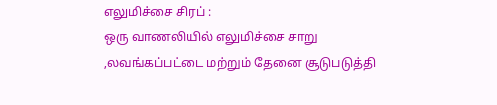எலுமிச்சை சிரப் :
ஒரு வாணலியில் எலுமிச்சை சாறு ,லவங்கப்பட்டை மற்றும் தேனை சூடுபடுத்தி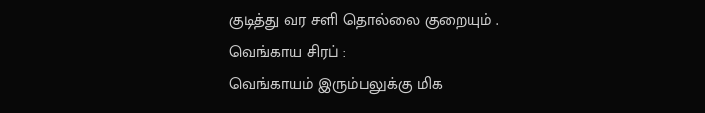குடித்து வர சளி தொல்லை குறையும் .
வெங்காய சிரப் :
வெங்காயம் இரும்பலுக்கு மிக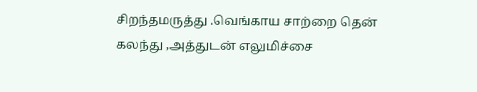சிறந்தமருத்து .வெங்காய சாற்றை தென் கலந்து ,அத்துடன் எலுமிச்சை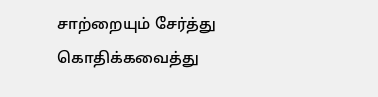சாற்றையும் சேர்த்து கொதிக்கவைத்து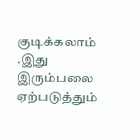குடிக்கலாம் .இது இரும்பலை ஏற்படுத்தும்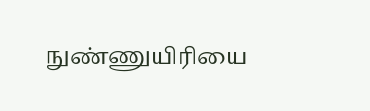நுண்ணுயிரியை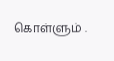கொள்ளும் .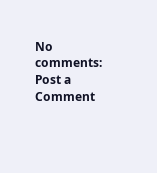No comments:
Post a Comment